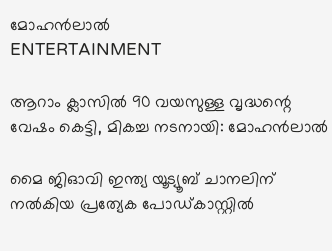മോഹൻലാൽ
ENTERTAINMENT

ആറാം ക്ലാസിൽ 90 വയസുള്ള വൃദ്ധന്റെ വേഷം കെട്ടി, മികച്ച നടനായി: മോഹൻലാൽ

മൈ ജിഓവി ഇന്ത്യ യൂട്യൂബ് ചാനലിന് നൽകിയ പ്രത്യേക പോഡ്കാസ്റ്റിൽ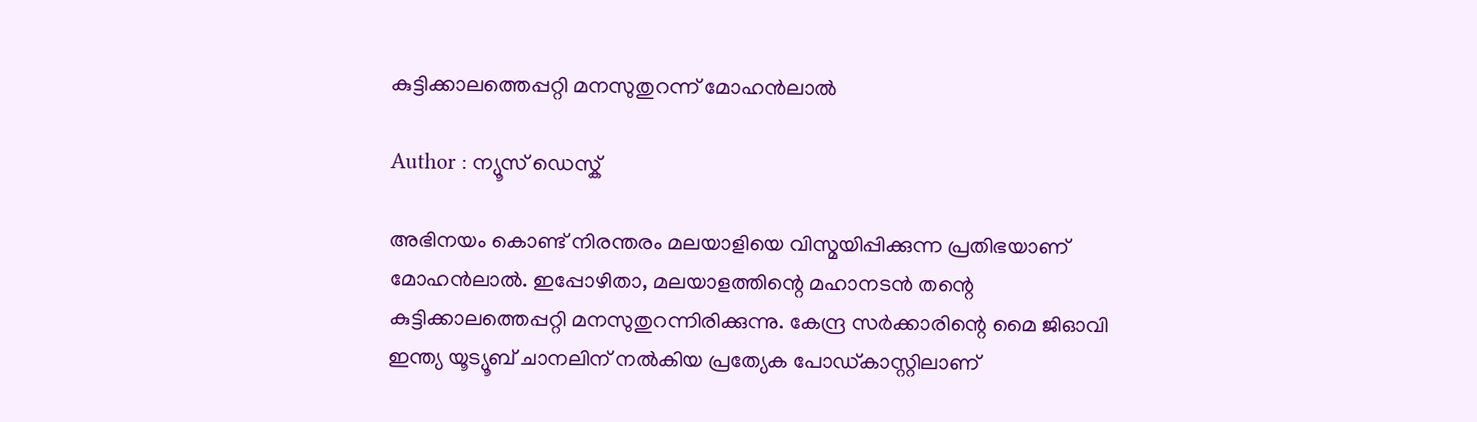കുട്ടിക്കാലത്തെപ്പറ്റി മനസുതുറന്ന് മോഹൻലാൽ

Author : ന്യൂസ് ഡെസ്ക്

അഭിനയം കൊണ്ട് നിരന്തരം മലയാളിയെ വിസ്മയിപ്പിക്കുന്ന പ്രതിഭയാണ് മോഹൻലാൽ. ഇപ്പോഴിതാ, മലയാളത്തിന്റെ മഹാനടൻ തന്റെ കുട്ടിക്കാലത്തെപ്പറ്റി മനസുതുറന്നിരിക്കുന്നു. കേന്ദ്ര സർക്കാരിന്റെ മൈ ജിഓവി ഇന്ത്യ യൂട്യൂബ് ചാനലിന് നൽകിയ പ്രത്യേക പോഡ്കാസ്റ്റിലാണ്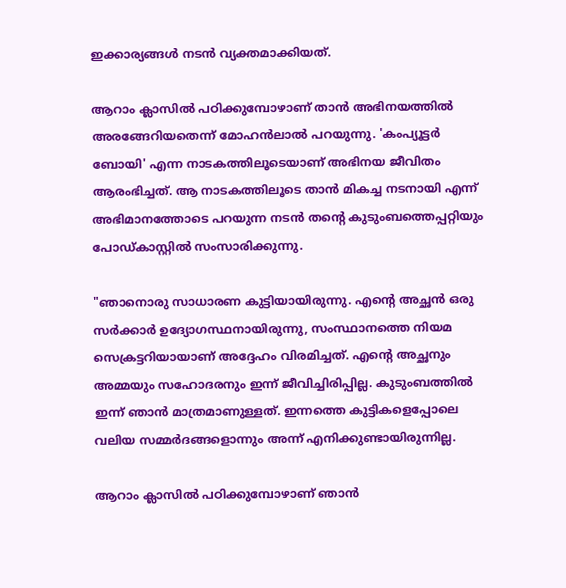ഇക്കാര്യങ്ങൾ നടൻ വ്യക്തമാക്കിയത്.

ആറാം ക്ലാസിൽ പഠിക്കുമ്പോഴാണ് താൻ അഭിനയത്തിൽ അരങ്ങേറിയതെന്ന് മോഹൻലാൽ പറയുന്നു. 'കംപ്യൂട്ടർ ബോയി' എന്ന നാടകത്തിലൂടെയാണ് അഭിനയ ജീവിതം ആരംഭിച്ചത്. ആ നാടകത്തിലൂടെ താൻ മികച്ച നടനായി എന്ന് അഭിമാനത്തോടെ പറയുന്ന നടൻ തന്റെ കുടുംബത്തെപ്പറ്റിയും പോഡ്‌കാസ്റ്റിൽ സംസാരിക്കുന്നു.

"ഞാനൊരു സാധാരണ കുട്ടിയായിരുന്നു. എന്റെ അച്ഛൻ ഒരു സർക്കാർ ഉദ്യോഗസ്ഥനായിരുന്നു, സംസ്ഥാനത്തെ നിയമ സെക്രട്ടറിയായാണ് അദ്ദേഹം വിരമിച്ചത്. എന്റെ അച്ഛനും അമ്മയും സഹോദരനും ഇന്ന് ജീവിച്ചിരിപ്പില്ല. കുടുംബത്തിൽ ഇന്ന് ഞാൻ മാത്രമാണുള്ളത്. ഇന്നത്തെ കുട്ടികളെപ്പോലെ വലിയ സമ്മർദങ്ങളൊന്നും അന്ന് എനിക്കുണ്ടായിരുന്നില്ല.

ആറാം ക്ലാസിൽ പഠിക്കുമ്പോഴാണ് ഞാൻ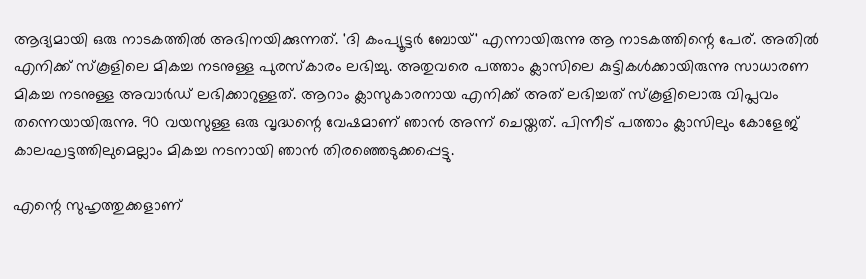ആദ്യമായി ഒരു നാടകത്തിൽ അഭിനയിക്കുന്നത്. 'ദി കംപ്യൂട്ടർ ബോയ്' എന്നായിരുന്നു ആ നാടകത്തിന്റെ പേര്. അതിൽ എനിക്ക് സ്കൂളിലെ മികച്ച നടനുള്ള പുരസ്കാരം ലഭിച്ചു. അതുവരെ പത്താം ക്ലാസിലെ കുട്ടികൾക്കായിരുന്നു സാധാരണ മികച്ച നടനുള്ള അവാർഡ് ലഭിക്കാറുള്ളത്. ആറാം ക്ലാസുകാരനായ എനിക്ക് അത് ലഭിച്ചത് സ്കൂളിലൊരു വിപ്ലവം തന്നെയായിരുന്നു. 90 വയസുള്ള ഒരു വൃദ്ധന്റെ വേഷമാണ് ഞാൻ അന്ന് ചെയ്തത്. പിന്നീട് പത്താം ക്ലാസിലും കോളേജ് കാലഘട്ടത്തിലുമെല്ലാം മികച്ച നടനായി ഞാൻ തിരഞ്ഞെടുക്കപ്പെട്ടു.

എന്റെ സുഹൃത്തുക്കളാണ്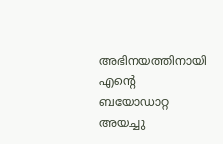അഭിനയത്തിനായി എന്റെ ബയോഡാറ്റ അയച്ചു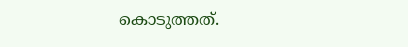കൊടുത്തത്.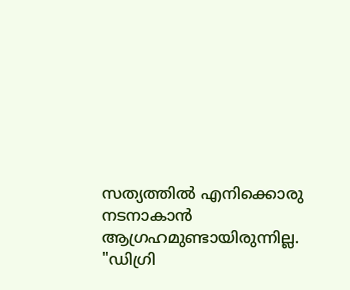സത്യത്തിൽ എനിക്കൊരു നടനാകാൻ ആഗ്രഹമുണ്ടായിരുന്നില്ല. "ഡിഗ്രി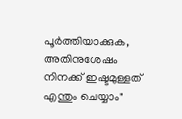പൂർത്തിയാക്കുക, അതിനുശേഷം നിനക്ക് ഇഷ്ടമുള്ളത് എന്തും ചെയ്യാം"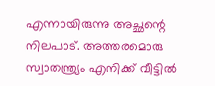എന്നായിരുന്നു അച്ഛന്റെ നിലപാട്. അത്തരമൊരു സ്വാതന്ത്ര്യം എനിക്ക് വീട്ടിൽ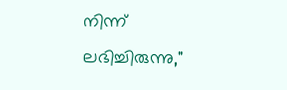നിന്ന് ലഭിച്ചിരുന്നു,"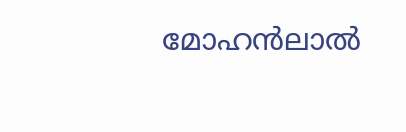മോഹൻലാൽ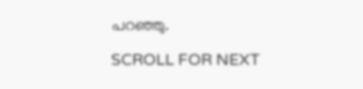പറഞ്ഞു.

SCROLL FOR NEXT